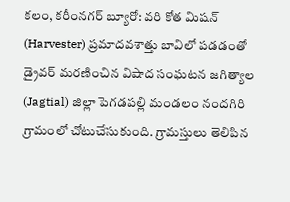కలం, కరీంనగర్ బ్యూరో: వరి కోత మిషన్ (Harvester) ప్రమాదవశాత్తు బావిలో పడడంతో డ్రైవర్ మరణించిన విషాద సంఘటన జగిత్యాల (Jagtial) జిల్లా పెగడపల్లి మండలం నందగిరి గ్రామంలో చోటుచేసుకుంది. గ్రామస్తులు తెలిపిన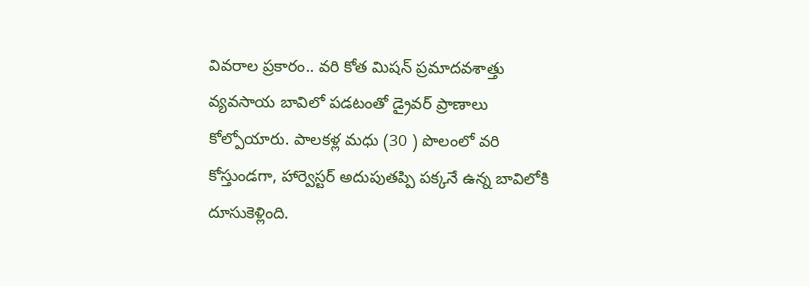వివరాల ప్రకారం.. వరి కోత మిషన్ ప్రమాదవశాత్తు వ్యవసాయ బావిలో పడటంతో డ్రైవర్ ప్రాణాలు కోల్పోయారు. పాలకళ్ల మధు (30 ) పొలంలో వరి కోస్తుండగా, హార్వెస్టర్ అదుపుతప్పి పక్కనే ఉన్న బావిలోకి దూసుకెళ్లింది.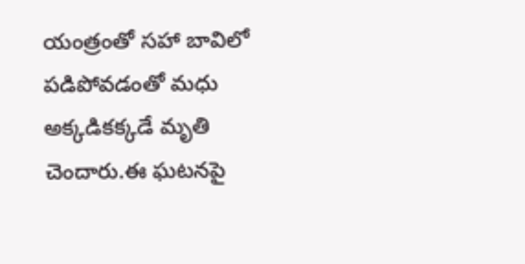యంత్రంతో సహా బావిలో పడిపోవడంతో మధు అక్కడికక్కడే మృతి చెందారు.ఈ ఘటనపై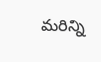మరిన్ని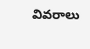వివరాలు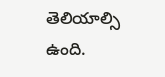తెలియాల్సి ఉంది.